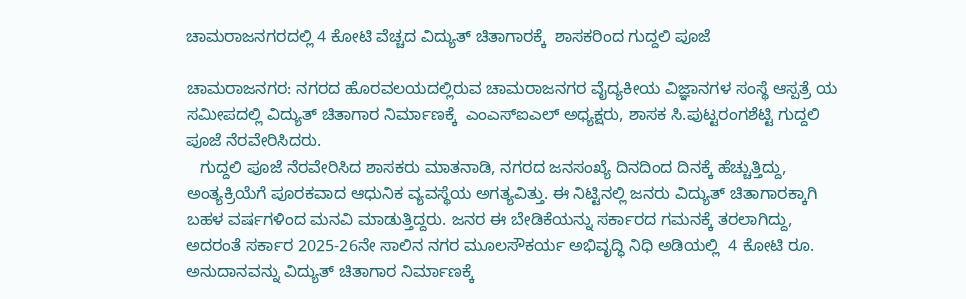ಚಾಮರಾಜನಗರದಲ್ಲಿ 4 ಕೋಟಿ ವೆಚ್ಚದ ವಿದ್ಯುತ್ ಚಿತಾಗಾರಕ್ಕೆ  ಶಾಸಕರಿಂದ ಗುದ್ದಲಿ ಪೂಜೆ

ಚಾಮರಾಜನಗರ: ನಗರದ ಹೊರವಲಯದಲ್ಲಿರುವ ಚಾಮರಾಜನಗರ ವೈದ್ಯಕೀಯ ವಿಜ್ಞಾನಗಳ ಸಂಸ್ಥೆ ಆಸ್ಪತ್ರೆ ಯ ಸಮೀಪದಲ್ಲಿ ವಿದ್ಯುತ್ ಚಿತಾಗಾರ ನಿರ್ಮಾಣಕ್ಕೆ  ಎಂಎಸ್ಐಎಲ್ ಅಧ್ಯಕ್ಷರು, ಶಾಸಕ ಸಿ.ಪುಟ್ಟರಂಗಶೆಟ್ಟಿ ಗುದ್ದಲಿ ಪೂಜೆ ನೆರವೇರಿಸಿದರು.
   ಗುದ್ದಲಿ ಪೂಜೆ ನೆರವೇರಿಸಿದ ಶಾಸಕರು ಮಾತನಾಡಿ, ನಗರದ ಜನಸಂಖ್ಯೆ ದಿನದಿಂದ ದಿನಕ್ಕೆ ಹೆಚ್ಚುತ್ತಿದ್ದು, ಅಂತ್ಯಕ್ರಿಯೆಗೆ ಪೂರಕವಾದ ಆಧುನಿಕ ವ್ಯವಸ್ಥೆಯ ಅಗತ್ಯವಿತ್ತು. ಈ ನಿಟ್ಟಿನಲ್ಲಿ ಜನರು ವಿದ್ಯುತ್ ಚಿತಾಗಾರಕ್ಕಾಗಿ ಬಹಳ ವರ್ಷಗಳಿಂದ ಮನವಿ ಮಾಡುತ್ತಿದ್ದರು. ಜನರ ಈ ಬೇಡಿಕೆಯನ್ನು ಸರ್ಕಾರದ ಗಮನಕ್ಕೆ ತರಲಾಗಿದ್ದು, ಅದರಂತೆ ಸರ್ಕಾರ 2025-26ನೇ ಸಾಲಿನ ನಗರ ಮೂಲಸೌಕರ್ಯ ಅಭಿವೃದ್ಧಿ ನಿಧಿ ಅಡಿಯಲ್ಲಿ  4 ಕೋಟಿ ರೂ. ಅನುದಾನವನ್ನು ವಿದ್ಯುತ್ ಚಿತಾಗಾರ ನಿರ್ಮಾಣಕ್ಕೆ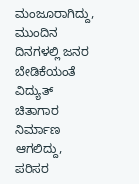ಮಂಜೂರಾಗಿದ್ದು,
ಮುಂದಿನ ದಿನಗಳಲ್ಲಿ ಜನರ ಬೇಡಿಕೆಯಂತೆ
ವಿದ್ಯುತ್  ಚಿತಾಗಾರ ನಿರ್ಮಾಣ ಆಗಲಿದ್ದು,
ಪರಿಸರ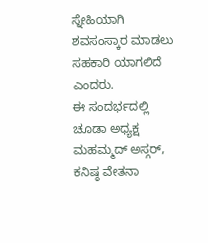ಸ್ನೇಹಿಯಾಗಿ ಶವಸಂಸ್ಕಾರ ಮಾಡಲು ಸಹಕಾರಿ ಯಾಗಲಿದೆ ಎಂದರು.
ಈ ಸಂದರ್ಭದಲ್ಲಿ ಚೂಡಾ ಅಧ್ಯಕ್ಷ ಮಹಮ್ಮದ್ ಅಸ್ಗರ್, ಕನಿಷ್ಠ ವೇತನಾ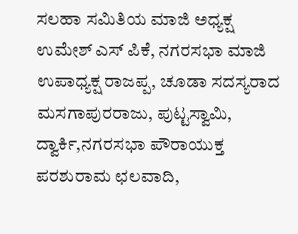ಸಲಹಾ ಸಮಿತಿಯ ಮಾಜಿ ಅಧ್ಯಕ್ಷ ಉಮೇಶ್ ಎಸ್ ಪಿಕೆ, ನಗರಸಭಾ ಮಾಜಿ ಉಪಾಧ್ಯಕ್ಷ ರಾಜಪ್ಪ, ಚೂಡಾ ಸದಸ್ಯರಾದ ಮಸಗಾಪುರರಾಜು, ಪುಟ್ಟಸ್ವಾಮಿ, ದ್ವಾರ್ಕಿ,ನಗರಸಭಾ ಪೌರಾಯುಕ್ತ ಪರಶುರಾಮ ಛಲವಾದಿ,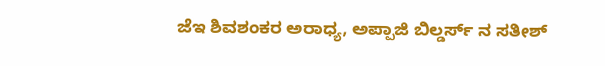ಜೆಇ ಶಿವಶಂಕರ ಅರಾಧ್ಯ, ಅಪ್ಪಾಜಿ ಬಿಲ್ಡರ್ಸ್ ನ ಸತೀಶ್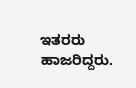ಇತರರು ಹಾಜರಿದ್ದರು.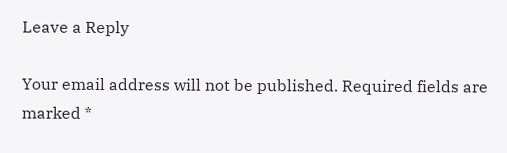Leave a Reply

Your email address will not be published. Required fields are marked *